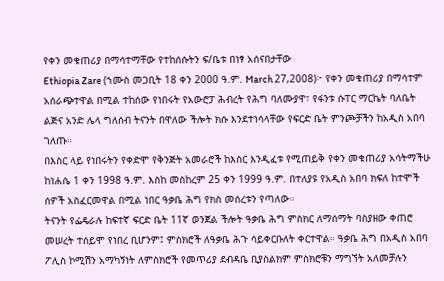የቀን መቁጠሪያ በማሳተማቸው የተከሰሱትን ፍ/ቤቱ በነፃ አሰናበታቸው
Ethiopia Zare (ኀሙስ መጋቢት 18 ቀን 2000 ዓ.ም. March 27,2008)፦ የቀን መቁጠሪያ በማሳተም አሰራጭተዋል በሚል ተከሰው የነበሩት የአውሮፓ ሕብረት የሕግ ባለሙያዋ፣ የፋንቱ ሱፐር ማርኬት ባለቤት ልጅና አንድ ሌላ ግለሰብ ትናንት በዋለው ችሎት ክሱ እንደተነሳላቸው የፍርድ ቤት ምንጮቻችን ከአዲስ አበባ ገለጡ።
በእስር ላይ የነበሩትን የቀድሞ የቅንጅት አመራሮች ከእስር እንዲፈቱ የሚጠይቅ የቀን መቁጠሪያ አሳትማችሁ ከነሐሴ 1 ቀን 1998 ዓ.ም. እስከ መስከረም 25 ቀን 1999 ዓ.ም. በተለያዩ የአዲስ አበባ ክፍለ ከተሞች ሰዎች አስፈርመዋል በሚል ነበር ዓቃቤ ሕግ የክስ መሰረቱን የጣለው።
ትናንት የፌዴራሉ ከፍተኛ ፍርድ ቤት 11ኛ ወንጀል ችሎት ዓቃቤ ሕግ ምስክር ለማሰማት ባስያዘው ቀጠሮ መሠረት ተሰይሞ የነበረ ቢሆንም፤ ምስክሮች ለዓቃቤ ሕጉ ሳይቀርቡለት ቀርተዋል። ዓቃቤ ሕግ በአዲስ አበባ ፖሊስ ኮሚሽን አማካኝነት ለምስክሮች የመጥሪያ ደብዳቤ ቢያስልክም ምስክሮቹን ማግኘት አለመቻሉን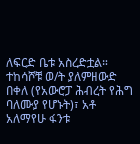ለፍርድ ቤቱ አስረድቷል።
ተከሳሾቹ ወ/ት ያለምዘውድ በቀለ (የአውሮፓ ሕብረት የሕግ ባለሙያ የሆኑት)፣ አቶ አለማየሁ ፋንቱ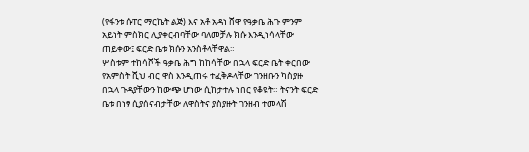(የፋንቱ ሱፐር ማርኬት ልጅ) እና አቶ አዳነ ሸዋ የዓቃቤ ሕጉ ምንም አይነት ምስክር ሊያቀርብባቸው ባለመቻሉ ክሱ እንዲነሳላቸው ጠይቀው፤ ፍርድ ቤቱ ክሱን አንስቶላቸዋል።
ሦስቱም ተከሳሾች ዓቃቤ ሕግ ከከሳቸው በኋላ ፍርድ ቤት ቀርበው የአምስት ሺህ ብር ዋስ እንዲጠሩ ተፈቅዶላቸው ገንዘቡን ካስያዙ በኋላ ጉዳያቸውን ከውጭ ሆነው ሲከታተሉ ነበር የቆዩት። ትናንት ፍርድ ቤቱ በነፃ ሲያሰናብታቸው ለዋስትና ያስያዙት ገንዘብ ተመላሽ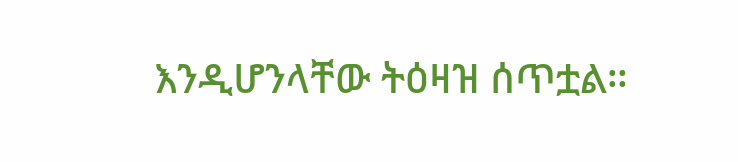እንዲሆንላቸው ትዕዛዝ ሰጥቷል።